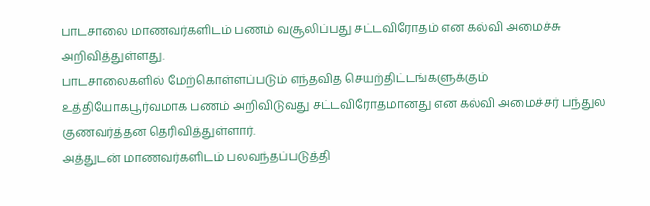பாடசாலை மாணவர்களிடம் பணம் வசூலிப்பது சட்டவிரோதம் என கல்வி அமைச்சு அறிவித்துள்ளது.
பாடசாலைகளில் மேற்கொள்ளப்படும் எந்தவித செயற்திட்டங்களுக்கும் உத்தியோகபூர்வமாக பணம் அறிவிடுவது சட்டவிரோதமானது என கல்வி அமைச்சர் பந்துல குணவர்த்தன தெரிவித்துள்ளார்.
அத்துடன் மாணவர்களிடம் பலவந்தப்படுத்தி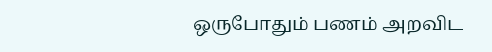ஒருபோதும் பணம் அறவிட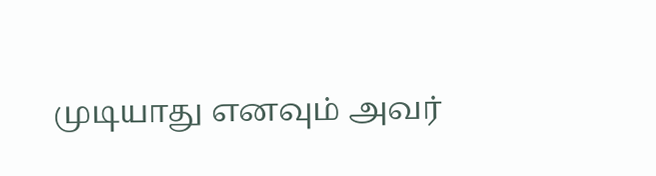முடியாது எனவும் அவர்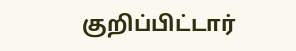குறிப்பிட்டார்